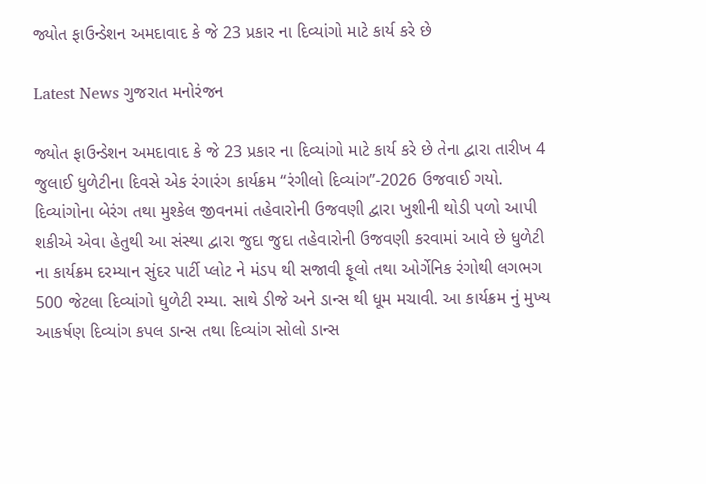જ્યોત ફાઉન્ડેશન અમદાવાદ કે જે 23 પ્રકાર ના દિવ્યાંગો માટે કાર્ય કરે છે

Latest News ગુજરાત મનોરંજન

જ્યોત ફાઉન્ડેશન અમદાવાદ કે જે 23 પ્રકાર ના દિવ્યાંગો માટે કાર્ય કરે છે તેના દ્વારા તારીખ 4 જુલાઈ ધુળેટીના દિવસે એક રંગારંગ કાર્યક્રમ “રંગીલો દિવ્યાંગ”-2026 ઉજવાઈ ગયો. દિવ્યાંગોના બેરંગ તથા મુશ્કેલ જીવનમાં તહેવારોની ઉજવણી દ્વારા ખુશીની થોડી પળો આપી શકીએ એવા હેતુથી આ સંસ્થા દ્વારા જુદા જુદા તહેવારોની ઉજવણી કરવામાં આવે છે ધુળેટી ના કાર્યક્રમ દરમ્યાન સુંદર પાર્ટી પ્લોટ ને મંડપ થી સજાવી ફૂલો તથા ઓર્ગેનિક રંગોથી લગભગ 500 જેટલા દિવ્યાંગો ધુળેટી રમ્યા. સાથે ડીજે અને ડાન્સ થી ધૂમ મચાવી. આ કાર્યક્રમ નું મુખ્ય આકર્ષણ દિવ્યાંગ કપલ ડાન્સ તથા દિવ્યાંગ સોલો ડાન્સ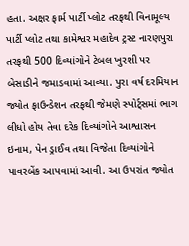હતા. અક્ષર ફાર્મ પાર્ટી પ્લોટ તરફથી વિનામૂલ્ય પાર્ટી પ્લોટ તથા કામેશ્વર મહાદેવ ટ્રસ્ટ નારણપુરા તરફથી 500 દિવ્યાંગોને ટેબલ ખુરશી પર બેસાડીને જમાડવામાં આવ્યા. પુરા વર્ષ દરમિયાન જ્યોત ફાઉન્ડેશન તરફથી જેમણે સ્પોર્ટ્સમાં ભાગ લીધો હોય તેવા દરેક દિવ્યાંગોને આશ્વાસન ઇનામ, પેન ડ્રાઈવ તથા વિજેતા દિવ્યાંગોને પાવરબેંક આપવામાં આવી. આ ઉપરાંત જ્યોત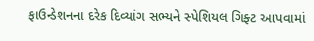ફાઉન્ડેશનના દરેક દિવ્યાંગ સભ્યને સ્પેશિયલ ગિફ્ટ આપવામાં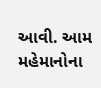આવી. આમ મહેમાનોના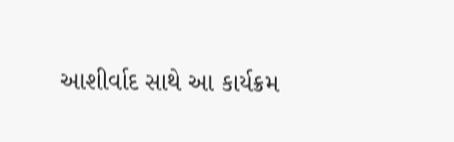આશીર્વાદ સાથે આ કાર્યક્રમ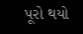પૂરો થયો